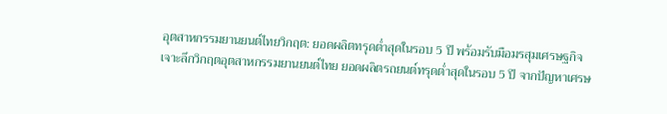อุตสาหกรรมยานยนต์ไทยวิกฤต: ยอดผลิตทรุดต่ำสุดในรอบ 5 ปี พร้อมรับมือมรสุมเศรษฐกิจ
เจาะลึกวิกฤตอุตสาหกรรมยานยนต์ไทย ยอดผลิตรถยนต์ทรุดต่ำสุดในรอบ 5 ปี จากปัญหาเศรษ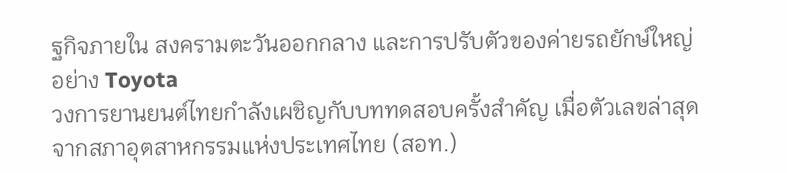ฐกิจภายใน สงครามตะวันออกกลาง และการปรับตัวของค่ายรถยักษ์ใหญ่อย่าง Toyota
วงการยานยนต์ไทยกำลังเผชิญกับบททดสอบครั้งสำคัญ เมื่อตัวเลขล่าสุดจากสภาอุตสาหกรรมแห่งประเทศไทย (สอท.)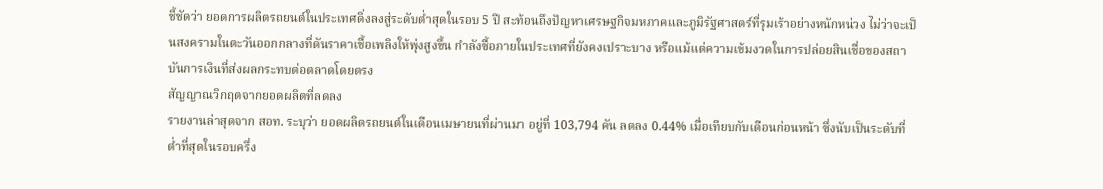ชี้ชัดว่า ยอดการผลิตรถยนต์ในประเทศดิ่งลงสู่ระดับต่ำสุดในรอบ 5 ปี สะท้อนถึงปัญหาเศรษฐกิจมหภาคและภูมิรัฐศาสตร์ที่รุมเร้าอย่างหนักหน่วง ไม่ว่าจะเป็นสงครามในตะวันออกกลางที่ดันราคาเชื้อเพลิงให้พุ่งสูงขึ้น กำลังซื้อภายในประเทศที่ยังคงเปราะบาง หรือแม้แต่ความเข้มงวดในการปล่อยสินเชื่อของสถาบันการเงินที่ส่งผลกระทบต่อตลาดโดยตรง
สัญญาณวิกฤตจากยอดผลิตที่ลดลง
รายงานล่าสุดจาก สอท. ระบุว่า ยอดผลิตรถยนต์ในเดือนเมษายนที่ผ่านมา อยู่ที่ 103,794 คัน ลดลง 0.44% เมื่อเทียบกับเดือนก่อนหน้า ซึ่งนับเป็นระดับที่ต่ำที่สุดในรอบครึ่ง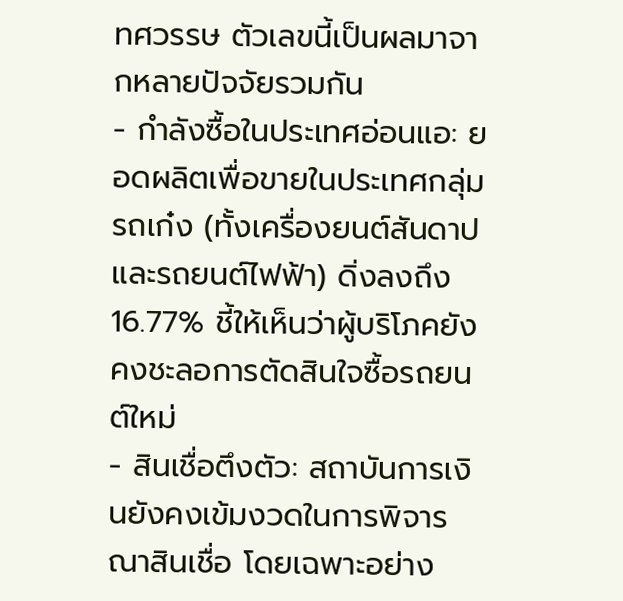ทศวรรษ ตัวเลขนี้เป็นผลมาจากหลายปัจจัยรวมกัน
- กำลังซื้อในประเทศอ่อนแอ: ยอดผลิตเพื่อขายในประเทศกลุ่มรถเก๋ง (ทั้งเครื่องยนต์สันดาปและรถยนต์ไฟฟ้า) ดิ่งลงถึง 16.77% ชี้ให้เห็นว่าผู้บริโภคยังคงชะลอการตัดสินใจซื้อรถยนต์ใหม่
- สินเชื่อตึงตัว: สถาบันการเงินยังคงเข้มงวดในการพิจารณาสินเชื่อ โดยเฉพาะอย่าง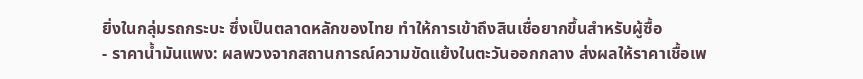ยิ่งในกลุ่มรถกระบะ ซึ่งเป็นตลาดหลักของไทย ทำให้การเข้าถึงสินเชื่อยากขึ้นสำหรับผู้ซื้อ
- ราคาน้ำมันแพง: ผลพวงจากสถานการณ์ความขัดแย้งในตะวันออกกลาง ส่งผลให้ราคาเชื้อเพ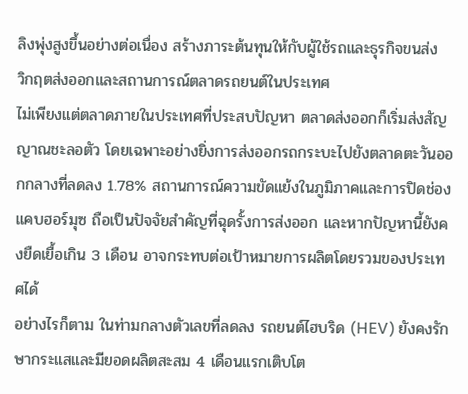ลิงพุ่งสูงขึ้นอย่างต่อเนื่อง สร้างภาระต้นทุนให้กับผู้ใช้รถและธุรกิจขนส่ง
วิกฤตส่งออกและสถานการณ์ตลาดรถยนต์ในประเทศ
ไม่เพียงแต่ตลาดภายในประเทศที่ประสบปัญหา ตลาดส่งออกก็เริ่มส่งสัญญาณชะลอตัว โดยเฉพาะอย่างยิ่งการส่งออกรถกระบะไปยังตลาดตะวันออกกลางที่ลดลง 1.78% สถานการณ์ความขัดแย้งในภูมิภาคและการปิดช่องแคบฮอร์มุซ ถือเป็นปัจจัยสำคัญที่ฉุดรั้งการส่งออก และหากปัญหานี้ยังคงยืดเยื้อเกิน 3 เดือน อาจกระทบต่อเป้าหมายการผลิตโดยรวมของประเทศได้
อย่างไรก็ตาม ในท่ามกลางตัวเลขที่ลดลง รถยนต์ไฮบริด (HEV) ยังคงรักษากระแสและมียอดผลิตสะสม 4 เดือนแรกเติบโต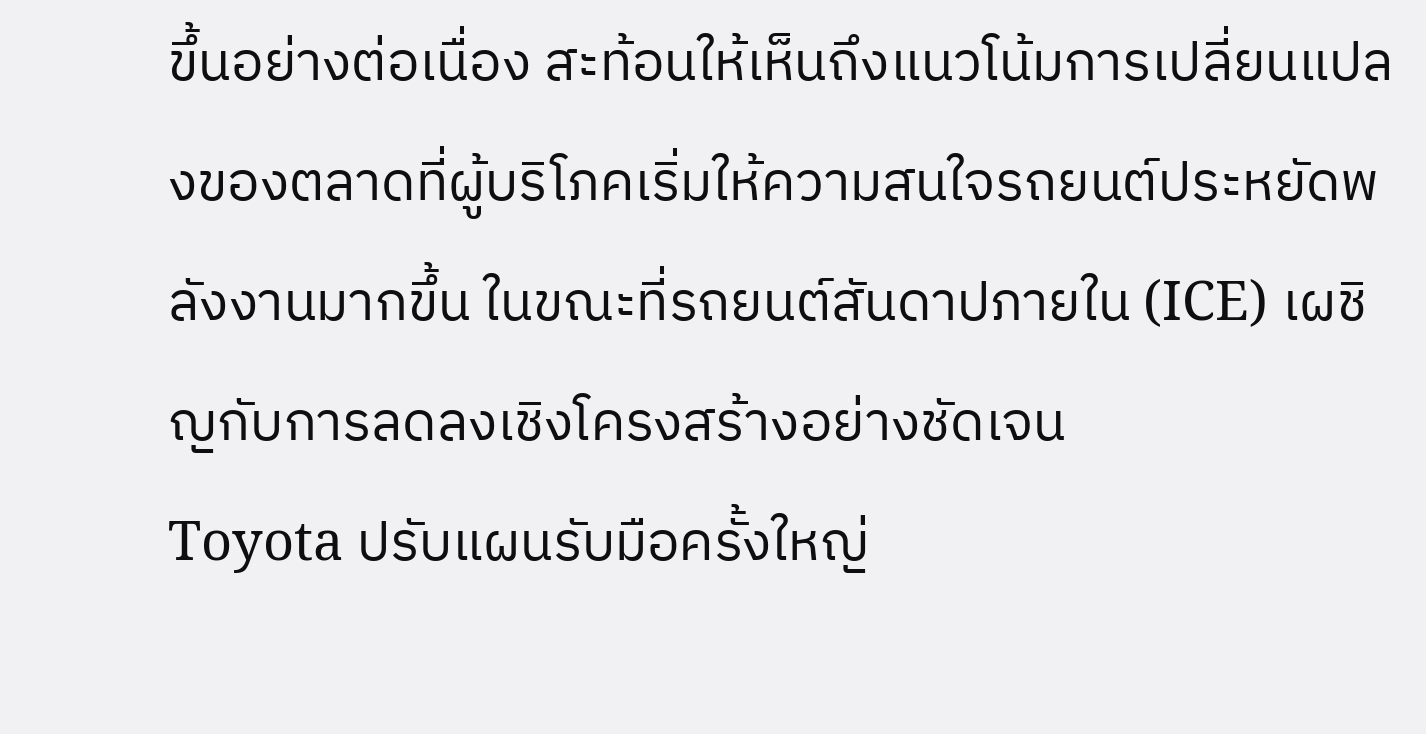ขึ้นอย่างต่อเนื่อง สะท้อนให้เห็นถึงแนวโน้มการเปลี่ยนแปลงของตลาดที่ผู้บริโภคเริ่มให้ความสนใจรถยนต์ประหยัดพลังงานมากขึ้น ในขณะที่รถยนต์สันดาปภายใน (ICE) เผชิญกับการลดลงเชิงโครงสร้างอย่างชัดเจน
Toyota ปรับแผนรับมือครั้งใหญ่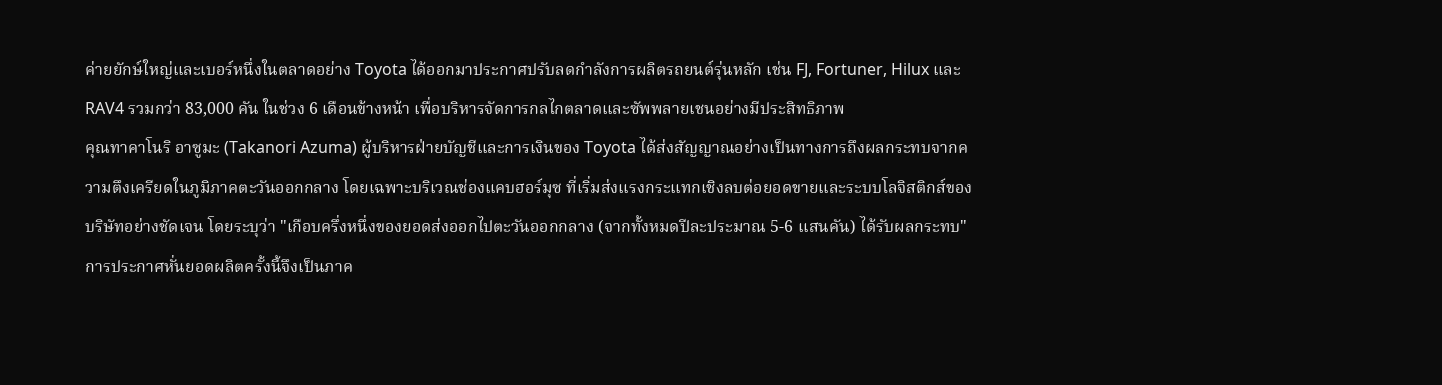ค่ายยักษ์ใหญ่และเบอร์หนึ่งในตลาดอย่าง Toyota ได้ออกมาประกาศปรับลดกำลังการผลิตรถยนต์รุ่นหลัก เช่น FJ, Fortuner, Hilux และ RAV4 รวมกว่า 83,000 คัน ในช่วง 6 เดือนข้างหน้า เพื่อบริหารจัดการกลไกตลาดและซัพพลายเชนอย่างมีประสิทธิภาพ
คุณทาคาโนริ อาซูมะ (Takanori Azuma) ผู้บริหารฝ่ายบัญชีและการเงินของ Toyota ได้ส่งสัญญาณอย่างเป็นทางการถึงผลกระทบจากความตึงเครียดในภูมิภาคตะวันออกกลาง โดยเฉพาะบริเวณช่องแคบฮอร์มุซ ที่เริ่มส่งแรงกระแทกเชิงลบต่อยอดขายและระบบโลจิสติกส์ของบริษัทอย่างชัดเจน โดยระบุว่า "เกือบครึ่งหนึ่งของยอดส่งออกไปตะวันออกกลาง (จากทั้งหมดปีละประมาณ 5-6 แสนคัน) ได้รับผลกระทบ" การประกาศหั่นยอดผลิตครั้งนี้จึงเป็นภาค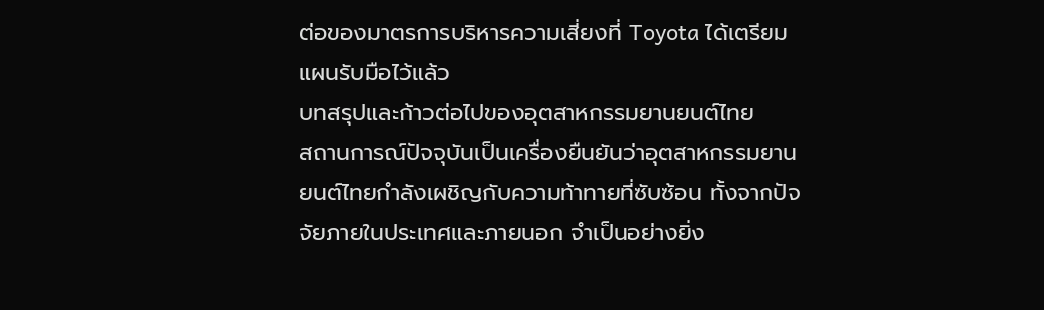ต่อของมาตรการบริหารความเสี่ยงที่ Toyota ได้เตรียมแผนรับมือไว้แล้ว
บทสรุปและก้าวต่อไปของอุตสาหกรรมยานยนต์ไทย
สถานการณ์ปัจจุบันเป็นเครื่องยืนยันว่าอุตสาหกรรมยานยนต์ไทยกำลังเผชิญกับความท้าทายที่ซับซ้อน ทั้งจากปัจจัยภายในประเทศและภายนอก จำเป็นอย่างยิ่ง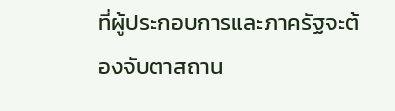ที่ผู้ประกอบการและภาครัฐจะต้องจับตาสถาน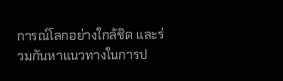การณ์โลกอย่างใกล้ชิด และร่วมกันหาแนวทางในการป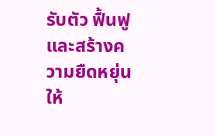รับตัว ฟื้นฟู และสร้างความยืดหยุ่นให้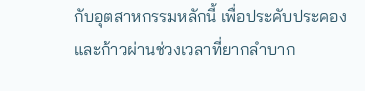กับอุตสาหกรรมหลักนี้ เพื่อประคับประคองและก้าวผ่านช่วงเวลาที่ยากลำบาก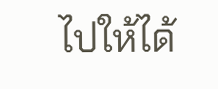ไปให้ได้